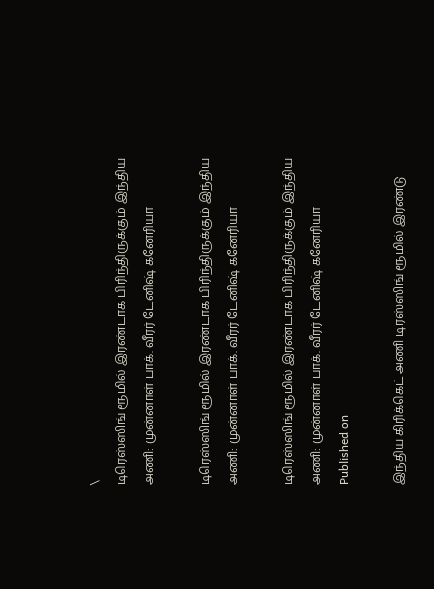\
டிரெஸ்ஸிங் ரூமில் இரண்டாக பிரிந்திருக்கும் இந்திய அணி: முன்னாள் பாக். வீரர் டேனிஷ் கனேரியா

டிரெஸ்ஸிங் ரூமில் இரண்டாக பிரிந்திருக்கும் இந்திய அணி: முன்னாள் பாக். வீரர் டேனிஷ் கனேரியா

டிரெஸ்ஸிங் ரூமில் இரண்டாக பிரிந்திருக்கும் இந்திய அணி: முன்னாள் பாக். வீரர் டேனிஷ் கனேரியா
Published on

இந்திய கிரிக்கெட் அணி டிரஸ்ஸிங் ரூமில் இரண்டு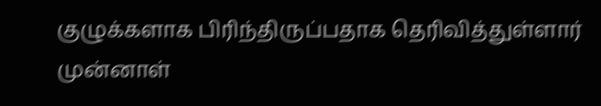குழுக்களாக பிரிந்திருப்பதாக தெரிவித்துள்ளார் முன்னாள்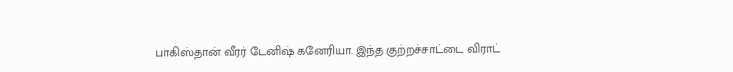பாகிஸ்தான் வீரர் டேனிஷ் கனேரியா. இந்த குற்றச்சாட்டை விராட்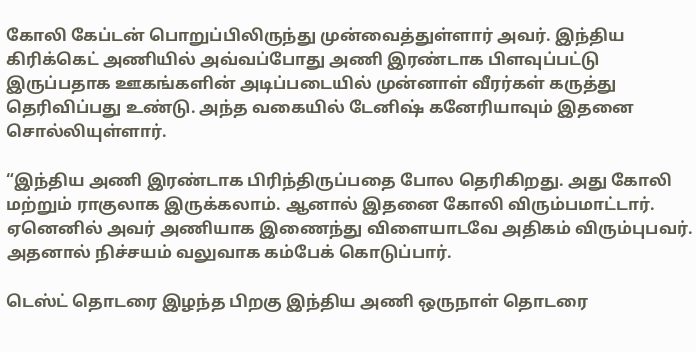கோலி கேப்டன் பொறுப்பிலிருந்து முன்வைத்துள்ளார் அவர். இந்திய கிரிக்கெட் அணியில் அவ்வப்போது அணி இரண்டாக பிளவுப்பட்டு இருப்பதாக ஊகங்களின் அடிப்படையில் முன்னாள் வீரர்கள் கருத்து தெரிவிப்பது உண்டு. அந்த வகையில் டேனிஷ் கனேரியாவும் இதனை சொல்லியுள்ளார்.

“இந்திய அணி இரண்டாக பிரிந்திருப்பதை போல தெரிகிறது. அது கோலி மற்றும் ராகுலாக இருக்கலாம். ஆனால் இதனை கோலி விரும்பமாட்டார். ஏனெனில் அவர் அணியாக இணைந்து விளையாடவே அதிகம் விரும்புபவர். அதனால் நிச்சயம் வலுவாக கம்பேக் கொடுப்பார்.

டெஸ்ட் தொடரை இழந்த பிறகு இந்திய அணி ஒருநாள் தொடரை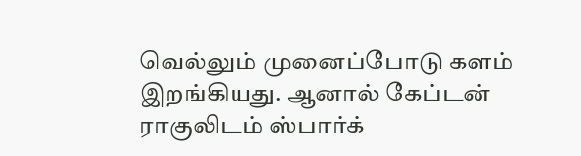வெல்லும் முனைப்போடு களம் இறங்கியது. ஆனால் கேப்டன் ராகுலிடம் ஸ்பார்க்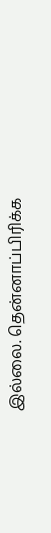இல்லை. தென்னாப்பிரிக்க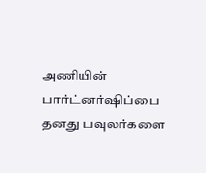அணியின் பார்ட்னர்ஷிப்பை தனது பவுலர்களை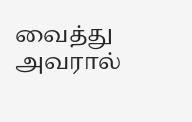வைத்து அவரால்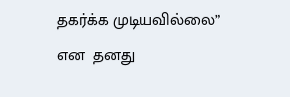தகர்க்க முடியவில்லை” என  தனது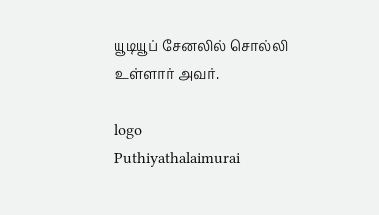யூடியூப் சேனலில் சொல்லி உள்ளார் அவர்.

logo
Puthiyathalaimurai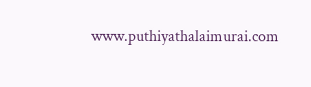www.puthiyathalaimurai.com